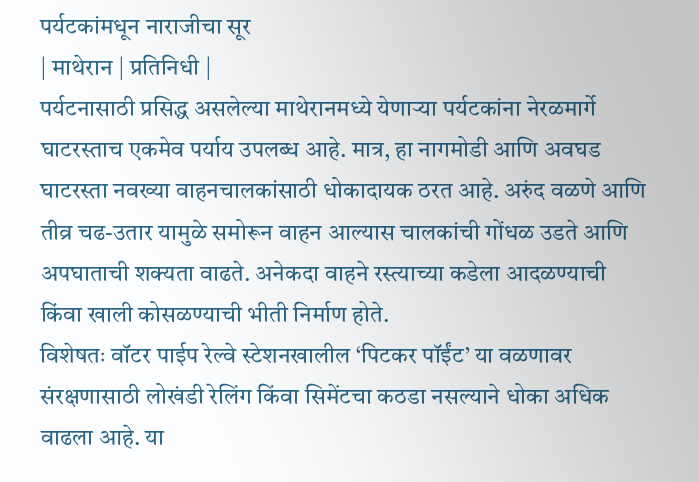पर्यटकांमधून नाराजीचा सूर
| माथेरान | प्रतिनिधी |
पर्यटनासाठी प्रसिद्ध असलेल्या माथेरानमध्ये येणाऱ्या पर्यटकांना नेरळमार्गे घाटरस्ताच एकमेव पर्याय उपलब्ध आहे. मात्र, हा नागमोडी आणि अवघड घाटरस्ता नवख्या वाहनचालकांसाठी धोकादायक ठरत आहे. अरुंद वळणे आणि तीव्र चढ-उतार यामुळे समोरून वाहन आल्यास चालकांची गोंधळ उडते आणि अपघाताची शक्यता वाढते. अनेकदा वाहने रस्त्याच्या कडेला आदळण्याची किंवा खाली कोसळण्याची भीती निर्माण होते.
विशेषतः वॉटर पाईप रेल्वे स्टेशनखालील ‘पिटकर पॉईंट’ या वळणावर संरक्षणासाठी लोखंडी रेलिंग किंवा सिमेंटचा कठडा नसल्याने धोका अधिक वाढला आहे. या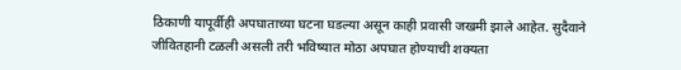ठिकाणी यापूर्वीही अपघाताच्या घटना घडल्या असून काही प्रवासी जखमी झाले आहेत. सुदैवाने जीवितहानी टळली असली तरी भविष्यात मोठा अपघात होण्याची शक्यता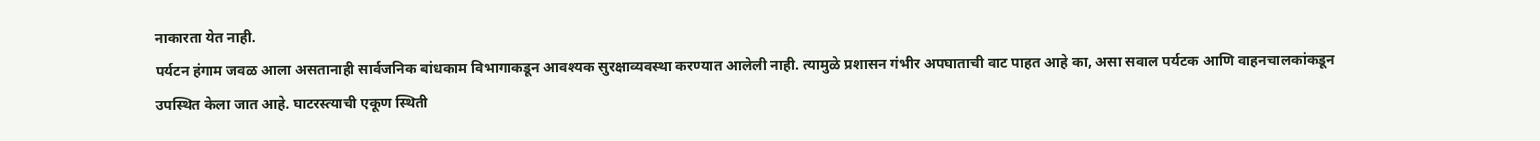नाकारता येत नाही.
पर्यटन हंगाम जवळ आला असतानाही सार्वजनिक बांधकाम विभागाकडून आवश्यक सुरक्षाव्यवस्था करण्यात आलेली नाही. त्यामुळे प्रशासन गंभीर अपघाताची वाट पाहत आहे का, असा सवाल पर्यटक आणि वाहनचालकांकडून उपस्थित केला जात आहे. घाटरस्त्याची एकूण स्थिती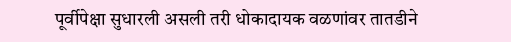पूर्वीपेक्षा सुधारली असली तरी धोकादायक वळणांवर तातडीने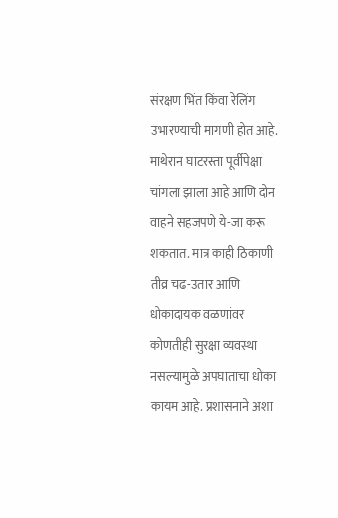संरक्षण भिंत किंवा रेलिंग उभारण्याची मागणी होत आहे.
माथेरान घाटरस्ता पूर्वीपेक्षा चांगला झाला आहे आणि दोन वाहने सहजपणे ये-जा करू शकतात. मात्र काही ठिकाणी तीव्र चढ-उतार आणि धोकादायक वळणांवर कोणतीही सुरक्षा व्यवस्था नसल्यामुळे अपघाताचा धोका कायम आहे. प्रशासनाने अशा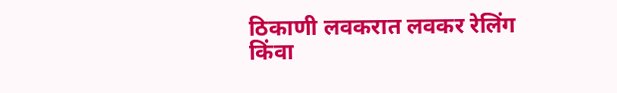ठिकाणी लवकरात लवकर रेलिंग किंवा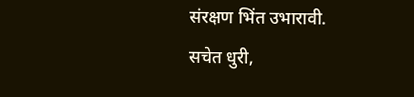संरक्षण भिंत उभारावी.
सचेत धुरी,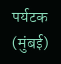पर्यटक (मुंबई)